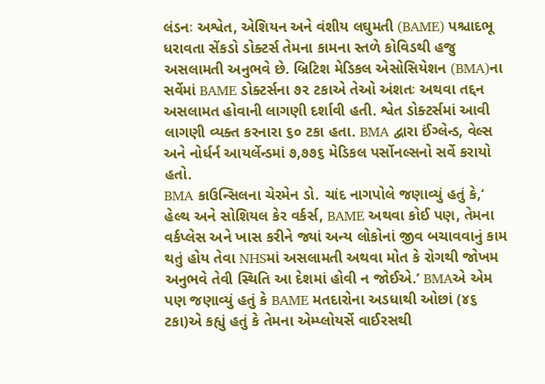લંડનઃ અશ્વેત, એશિયન અને વંશીય લઘુમતી (BAME) પશ્ચાદભૂ ધરાવતા સેંકડો ડોક્ટર્સ તેમના કામના સ્તળે કોવિડથી હજુ અસલામતી અનુભવે છે. બ્રિટિશ મેડિકલ એસોસિયેશન (BMA)ના સર્વેમાં BAME ડોક્ટર્સના ૭૨ ટકાએ તેઓ અંશતઃ અથવા તદ્દન અસલામત હોવાની લાગણી દર્શાવી હતી. શ્વેત ડોક્ટર્સમાં આવી લાગણી વ્યક્ત કરનારા ૬૦ ટકા હતા. BMA દ્વારા ઈંગ્લેન્ડ, વેલ્સ અને નોર્ધર્ન આયર્લેન્ડમાં ૭,૭૭૬ મેડિકલ પર્સોનલ્સનો સર્વે કરાયો હતો.
BMA કાઉન્સિલના ચેરમેન ડો. ચાંદ નાગપોલે જણાવ્યું હતું કે,‘ હેલ્થ અને સોશિયલ કેર વર્કર્સ, BAME અથવા કોઈ પણ, તેમના વર્કપ્લેસ અને ખાસ કરીને જ્યાં અન્ય લોકોનાં જીવ બચાવવાનું કામ થતું હોય તેવા NHSમાં અસલામતી અથવા મોત કે રોગથી જોખમ અનુભવે તેવી સ્થિતિ આ દેશમાં હોવી ન જોઈએ.’ BMAએ એમ પણ જણાવ્યું હતું કે BAME મતદારોના અડધાથી ઓછાં (૪૬ ટકા)એ કહ્યું હતું કે તેમના એમ્પ્લોયર્સે વાઈરસથી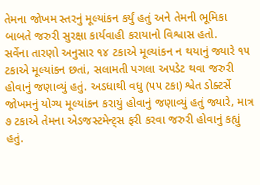તેમના જોખમ સ્તરનું મૂલ્યાંકન કર્યું હતું અને તેમની ભૂમિકા બાબતે જરુરી સુરક્ષા કાર્યવાહી કરાયાનો વિશ્વાસ હતો.
સર્વેના તારણો અનુસાર ૧૪ ટકાએ મૂલ્યાંકન ન થયાનું જ્યારે ૧૫ ટકાએ મૂલ્યાંકન છતાં, સલામતી પગલા અપડેટ થવા જરુરી હોવાનું જણાવ્યું હતું. અડધાથી વધુ (૫૫ ટકા) શ્વેત ડોક્ટર્સે જોખમનું યોગ્ય મૂલ્યાંકન કરાયું હોવાનું જણાવ્યું હતું જ્યારે, માત્ર ૭ ટકાએ તેમના એડજસ્ટમેન્ટ્સ ફરી કરવા જરુરી હોવાનું કહ્યું હતું.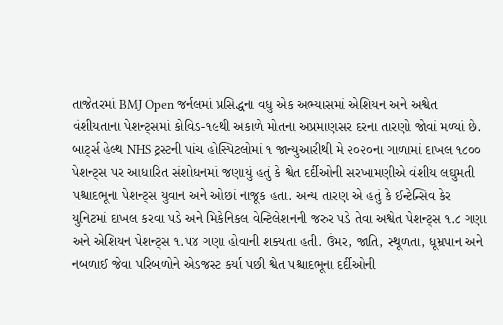તાજેતરમાં BMJ Open જર્નલમાં પ્રસિદ્ધના વધુ એક અભ્યાસમાં એશિયન અને અશ્વેત વંશીયતાના પેશન્ટ્સમાં કોવિડ-૧૯થી અકાળે મોતના અપ્રમાણસર દરના તારણો જોવાં મળ્યાં છે. બાર્ટ્સ હેલ્થ NHS ટ્રસ્ટની પાંચ હોસ્પિટલોમાં ૧ જાન્યુઆરીથી મે ૨૦૨૦ના ગાળામાં દાખલ ૧૮૦૦ પેશન્ટ્સ પર આધારિત સંશોધનમાં જણાયું હતું કે શ્વેત દર્દીઓની સરખામણીએ વંશીય લઘુમતી પશ્ચાદભૂના પેશન્ટ્સ યુવાન અને ઓછાં નાજૂક હતા. અન્ય તારણ એ હતું કે ઈન્ટેન્સિવ કેર યુનિટમાં દાખલ કરવા પડે અને મિકેનિકલ વેન્ટિલેશનની જરુર પડે તેવા અશ્વેત પેશન્ટ્સ ૧.૮ ગણા અને એશિયન પેશન્ટ્સ ૧.૫૪ ગણા હોવાની શક્યતા હતી. ઉંમર, જાતિ, સ્થૂળતા, ધૂમ્રપાન અને નબળાઈ જેવા પરિબળોને એડજસ્ટ કર્યા પછી શ્વેત પશ્ચાદભૂના દર્દીઓની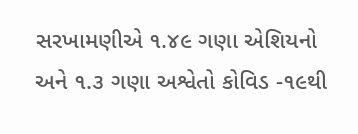સરખામણીએ ૧.૪૯ ગણા એશિયનો અને ૧.૩ ગણા અશ્વેતો કોવિડ -૧૯થી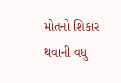મોતનો શિકાર થવાની વધુ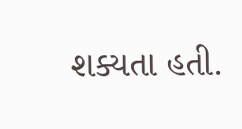શક્યતા હતી.